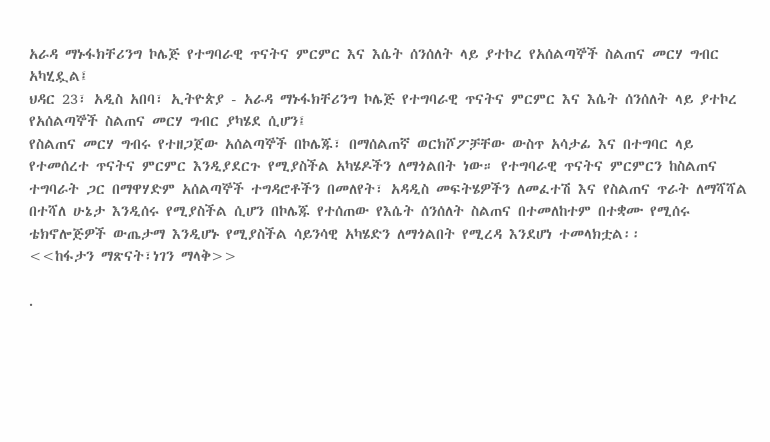አራዳ ማኑፋክቸሪንግ ኮሌጅ የተግባራዊ ጥናትና ምርምር እና እሴት ሰንሰለት ላይ ያተኮረ የአሰልጣኞች ስልጠና መርሃ ግብር አካሂዷል፤
ህዳር 23፣ አዲስ አበባ፣ ኢትዮጵያ - አራዳ ማኑፋክቸሪንግ ኮሌጅ የተግባራዊ ጥናትና ምርምር እና እሴት ሰንሰለት ላይ ያተኮረ የአሰልጣኞች ስልጠና መርሃ ግብር ያካሄደ ሲሆን፤
የስልጠና መርሃ ግብሩ የተዘጋጀው አሰልጣኞች በኮሌጁ፣ በማሰልጠኛ ወርክሾፖቻቸው ውስጥ አሳታፊ እና በተግባር ላይ የተመሰረተ ጥናትና ምርምር እንዲያደርጉ የሚያስችል አካሄዶችን ለማጎልበት ነው። የተግባራዊ ጥናትና ምርምርን ከስልጠና ተግባራት ጋር በማዋሃድም አሰልጣኞች ተግዳሮቶችን በመለየት፣ አዳዲስ መፍትሄዎችን ለመፈተሽ እና የስልጠና ጥራት ለማሻሻል በተሻለ ሁኔታ እንዲሰሩ የሚያስችል ሲሆን በኮሌጁ የተሰጠው የእሴት ሰንሰለት ስልጠና በተመለከተም በተቋሙ የሚሰሩ ቴክኖሎጅዎች ውጤታማ እንዲሆኑ የሚያስችል ሳይንሳዊ አካሄድን ለማጎልበት የሚረዳ እንደሆነ ተመላክቷል፡፡
<<ከፋታን ማጽናት፣ነገን ማላቅ>>

.